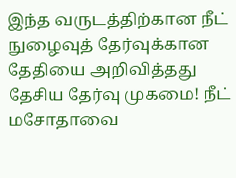இந்த வருடத்திற்கான நீட் நுழைவுத் தேர்வுக்கான தேதியை அறிவித்தது தேசிய தேர்வு முகமை! நீட் மசோதாவை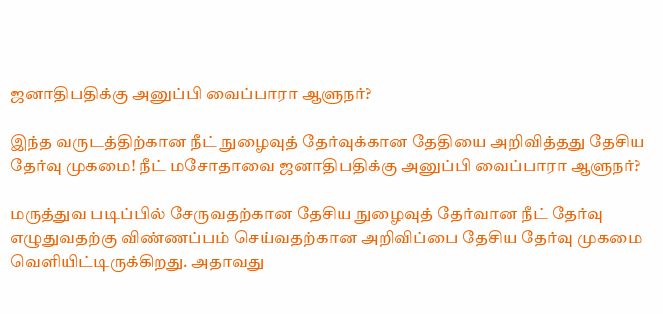ஜனாதிபதிக்கு அனுப்பி வைப்பாரா ஆளுநர்?

இந்த வருடத்திற்கான நீட் நுழைவுத் தேர்வுக்கான தேதியை அறிவித்தது தேசிய தேர்வு முகமை! நீட் மசோதாவை ஜனாதிபதிக்கு அனுப்பி வைப்பாரா ஆளுநர்?

மருத்துவ படிப்பில் சேருவதற்கான தேசிய நுழைவுத் தேர்வான நீட் தேர்வு எழுதுவதற்கு விண்ணப்பம் செய்வதற்கான அறிவிப்பை தேசிய தேர்வு முகமை வெளியிட்டிருக்கிறது. அதாவது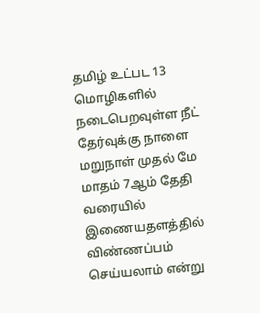தமிழ் உட்பட 13 மொழிகளில் நடைபெறவுள்ள நீட் தேர்வுக்கு நாளை மறுநாள் முதல் மே மாதம் 7ஆம் தேதி வரையில் இணையதளத்தில் விண்ணப்பம் செய்யலாம் என்று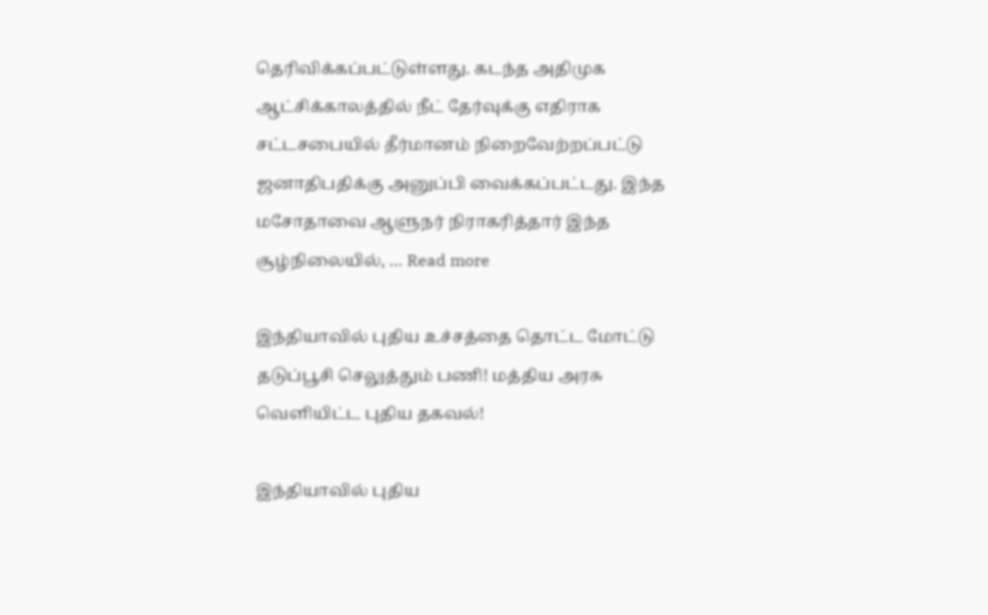தெரிவிக்கப்பட்டுள்ளது. கடந்த அதிமுக ஆட்சிக்காலத்தில் நீட் தேர்வுக்கு எதிராக சட்டசபையில் தீர்மானம் நிறைவேற்றப்பட்டு ஜனாதிபதிக்கு அனுப்பி வைக்கப்பட்டது. இந்த மசோதாவை ஆளுநர் நிராகரித்தார் இந்த சூழ்நிலையில், … Read more

இந்தியாவில் புதிய உச்சத்தை தொட்ட மோட்டு தடுப்பூசி செலுத்தும் பணி! மத்திய அரசு வெளியிட்ட புதிய தகவல்!

இந்தியாவில் புதிய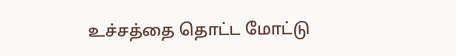உச்சத்தை தொட்ட மோட்டு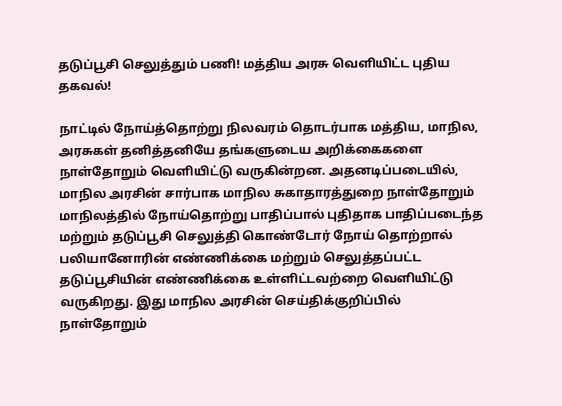தடுப்பூசி செலுத்தும் பணி! மத்திய அரசு வெளியிட்ட புதிய தகவல்!

நாட்டில் நோய்த்தொற்று நிலவரம் தொடர்பாக மத்திய, மாநில, அரசுகள் தனித்தனியே தங்களுடைய அறிக்கைகளை நாள்தோறும் வெளியிட்டு வருகின்றன. அதனடிப்படையில், மாநில அரசின் சார்பாக மாநில சுகாதாரத்துறை நாள்தோறும் மாநிலத்தில் நோய்தொற்று பாதிப்பால் புதிதாக பாதிப்படைந்த மற்றும் தடுப்பூசி செலுத்தி கொண்டோர் நோய் தொற்றால் பலியானோரின் எண்ணிக்கை மற்றும் செலுத்தப்பட்ட தடுப்பூசியின் எண்ணிக்கை உள்ளிட்டவற்றை வெளியிட்டு வருகிறது. இது மாநில அரசின் செய்திக்குறிப்பில் நாள்தோறும்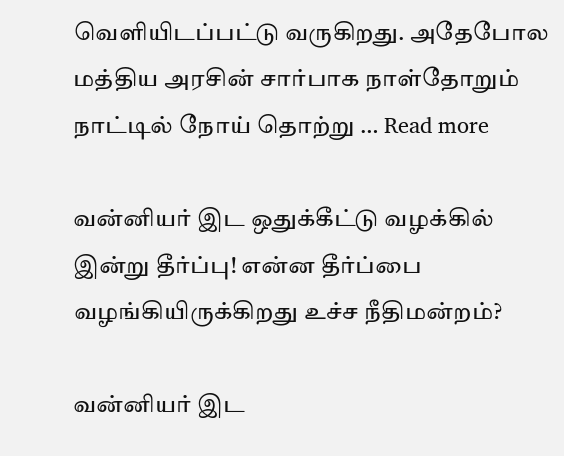வெளியிடப்பட்டு வருகிறது. அதேபோல மத்திய அரசின் சார்பாக நாள்தோறும் நாட்டில் நோய் தொற்று … Read more

வன்னியர் இட ஒதுக்கீட்டு வழக்கில் இன்று தீர்ப்பு! என்ன தீர்ப்பை வழங்கியிருக்கிறது உச்ச நீதிமன்றம்?

வன்னியர் இட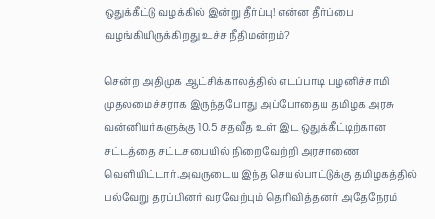ஒதுக்கீட்டு வழக்கில் இன்று தீர்ப்பு! என்ன தீர்ப்பை வழங்கியிருக்கிறது உச்ச நீதிமன்றம்?

சென்ற அதிமுக ஆட்சிக்காலத்தில் எடப்பாடி பழனிச்சாமி முதலமைச்சராக இருந்தபோது அப்போதைய தமிழக அரசு வன்னியர்களுக்கு 10.5 சதவீத உள் இட ஒதுக்கீட்டிற்கான சட்டத்தை சட்டசபையில் நிறைவேற்றி அரசாணை வெளியிட்டார்.அவருடைய இந்த செயல்பாட்டுக்கு தமிழகத்தில் பல்வேறு தரப்பினர் வரவேற்பும் தெரிவித்தனர் அதேநேரம்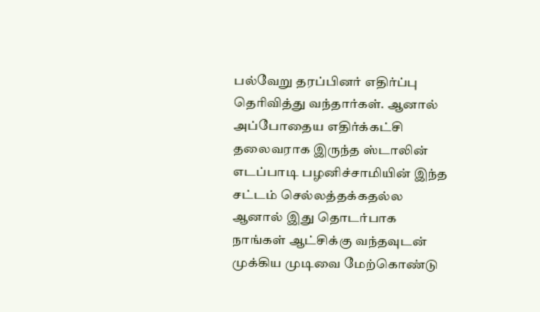பல்வேறு தரப்பினர் எதிர்ப்பு தெரிவித்து வந்தார்கள். ஆனால் அப்போதைய எதிர்க்கட்சி தலைவராக இருந்த ஸ்டாலின் எடப்பாடி பழனிச்சாமியின் இந்த சட்டம் செல்லத்தக்கதல்ல ஆனால் இது தொடர்பாக நாங்கள் ஆட்சிக்கு வந்தவுடன் முக்கிய முடிவை மேற்கொண்டு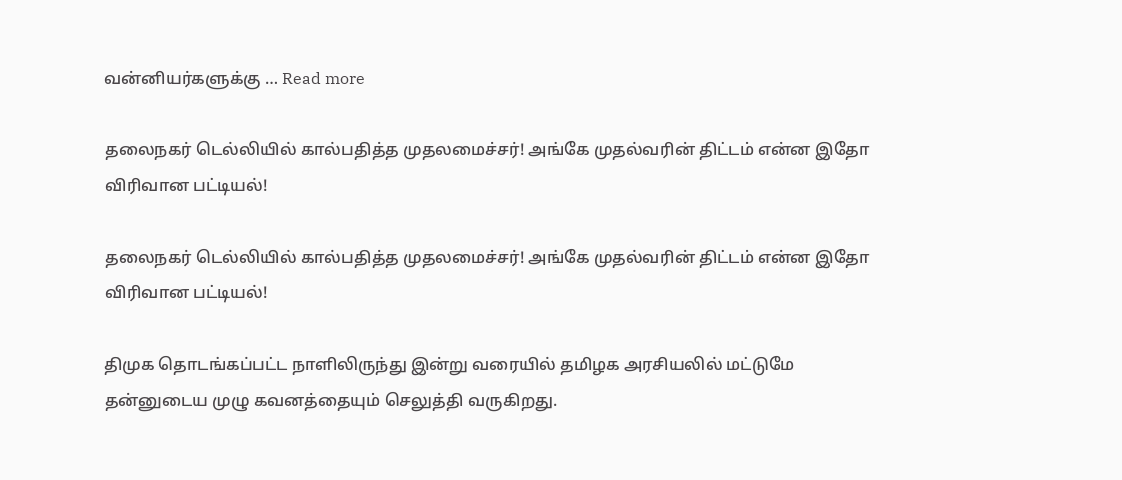வன்னியர்களுக்கு … Read more

தலைநகர் டெல்லியில் கால்பதித்த முதலமைச்சர்! அங்கே முதல்வரின் திட்டம் என்ன இதோ விரிவான பட்டியல்!

தலைநகர் டெல்லியில் கால்பதித்த முதலமைச்சர்! அங்கே முதல்வரின் திட்டம் என்ன இதோ விரிவான பட்டியல்!

திமுக தொடங்கப்பட்ட நாளிலிருந்து இன்று வரையில் தமிழக அரசியலில் மட்டுமே தன்னுடைய முழு கவனத்தையும் செலுத்தி வருகிறது.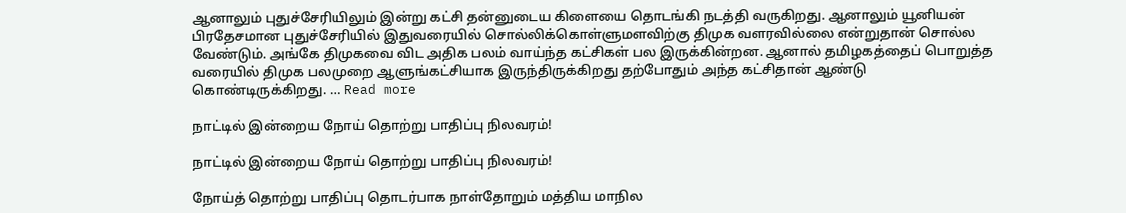ஆனாலும் புதுச்சேரியிலும் இன்று கட்சி தன்னுடைய கிளையை தொடங்கி நடத்தி வருகிறது. ஆனாலும் யூனியன் பிரதேசமான புதுச்சேரியில் இதுவரையில் சொல்லிக்கொள்ளுமளவிற்கு திமுக வளரவில்லை என்றுதான் சொல்ல வேண்டும். அங்கே திமுகவை விட அதிக பலம் வாய்ந்த கட்சிகள் பல இருக்கின்றன. ஆனால் தமிழகத்தைப் பொறுத்த வரையில் திமுக பலமுறை ஆளுங்கட்சியாக இருந்திருக்கிறது தற்போதும் அந்த கட்சிதான் ஆண்டு கொண்டிருக்கிறது. … Read more

நாட்டில் இன்றைய நோய் தொற்று பாதிப்பு நிலவரம்!

நாட்டில் இன்றைய நோய் தொற்று பாதிப்பு நிலவரம்!

நோய்த் தொற்று பாதிப்பு தொடர்பாக நாள்தோறும் மத்திய மாநில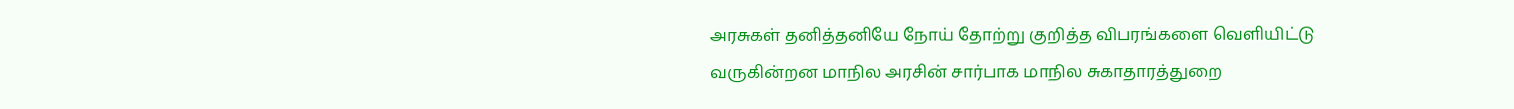அரசுகள் தனித்தனியே நோய் தோற்று குறித்த விபரங்களை வெளியிட்டு வருகின்றன மாநில அரசின் சார்பாக மாநில சுகாதாரத்துறை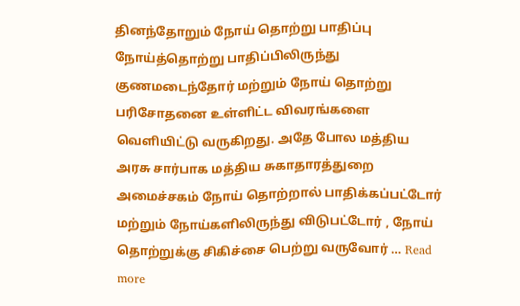தினந்தோறும் நோய் தொற்று பாதிப்பு நோய்த்தொற்று பாதிப்பிலிருந்து குணமடைந்தோர் மற்றும் நோய் தொற்று பரிசோதனை உள்ளிட்ட விவரங்களை வெளியிட்டு வருகிறது. அதே போல மத்திய அரசு சார்பாக மத்திய சுகாதாரத்துறை அமைச்சகம் நோய் தொற்றால் பாதிக்கப்பட்டோர் மற்றும் நோய்களிலிருந்து விடுபட்டோர் , நோய் தொற்றுக்கு சிகிச்சை பெற்று வருவோர் … Read more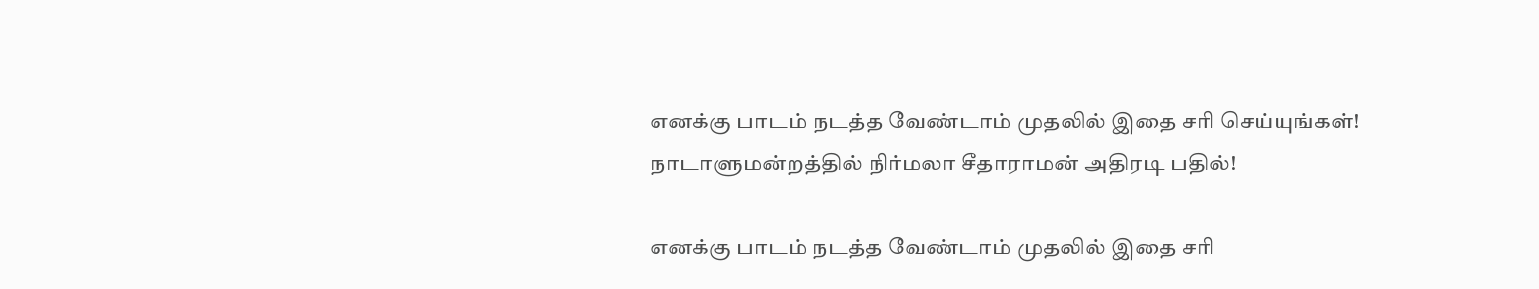எனக்கு பாடம் நடத்த வேண்டாம் முதலில் இதை சரி செய்யுங்கள்! நாடாளுமன்றத்தில் நிர்மலா சீதாராமன் அதிரடி பதில்!

எனக்கு பாடம் நடத்த வேண்டாம் முதலில் இதை சரி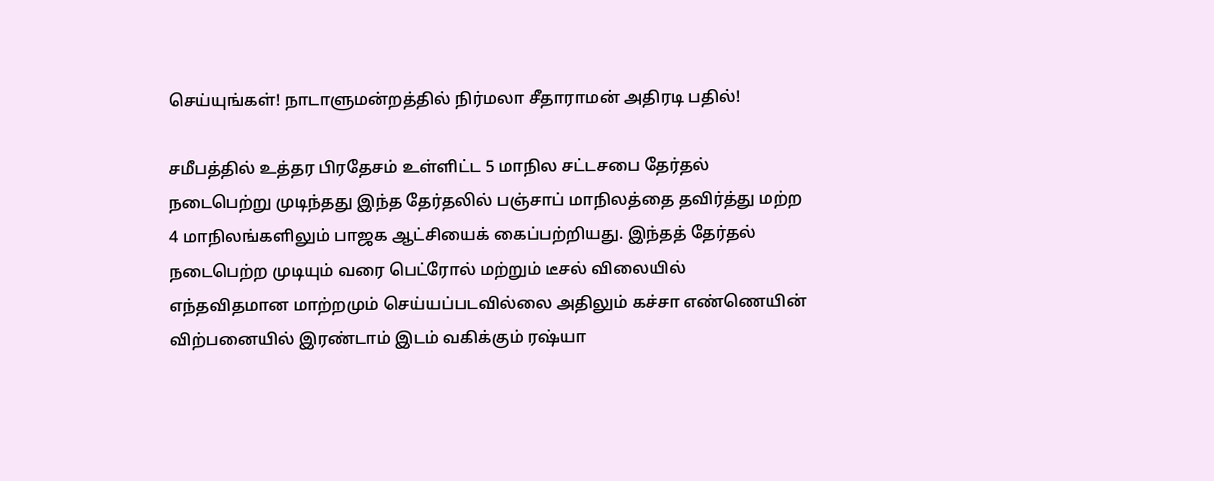செய்யுங்கள்! நாடாளுமன்றத்தில் நிர்மலா சீதாராமன் அதிரடி பதில்!

சமீபத்தில் உத்தர பிரதேசம் உள்ளிட்ட 5 மாநில சட்டசபை தேர்தல் நடைபெற்று முடிந்தது இந்த தேர்தலில் பஞ்சாப் மாநிலத்தை தவிர்த்து மற்ற 4 மாநிலங்களிலும் பாஜக ஆட்சியைக் கைப்பற்றியது. இந்தத் தேர்தல் நடைபெற்ற முடியும் வரை பெட்ரோல் மற்றும் டீசல் விலையில் எந்தவிதமான மாற்றமும் செய்யப்படவில்லை அதிலும் கச்சா எண்ணெயின் விற்பனையில் இரண்டாம் இடம் வகிக்கும் ரஷ்யா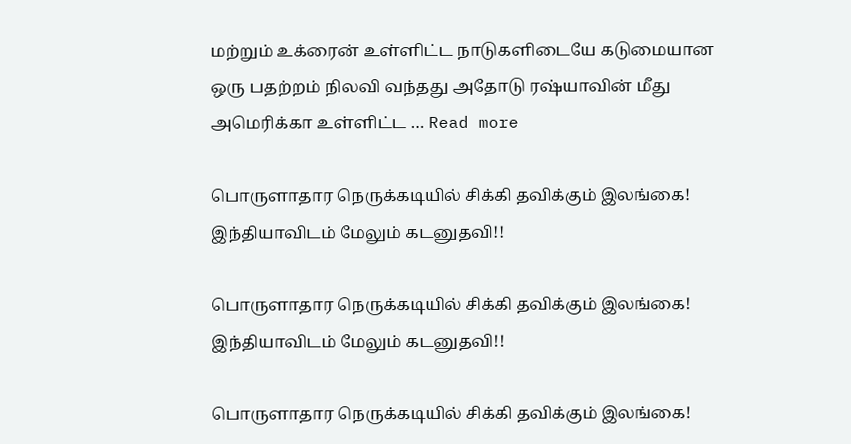மற்றும் உக்ரைன் உள்ளிட்ட நாடுகளிடையே கடுமையான ஒரு பதற்றம் நிலவி வந்தது அதோடு ரஷ்யாவின் மீது அமெரிக்கா உள்ளிட்ட … Read more

பொருளாதார நெருக்கடியில் சிக்கி தவிக்கும் இலங்கை! இந்தியாவிடம் மேலும் கடனுதவி!!

பொருளாதார நெருக்கடியில் சிக்கி தவிக்கும் இலங்கை! இந்தியாவிடம் மேலும் கடனுதவி!!

பொருளாதார நெருக்கடியில் சிக்கி தவிக்கும் இலங்கை!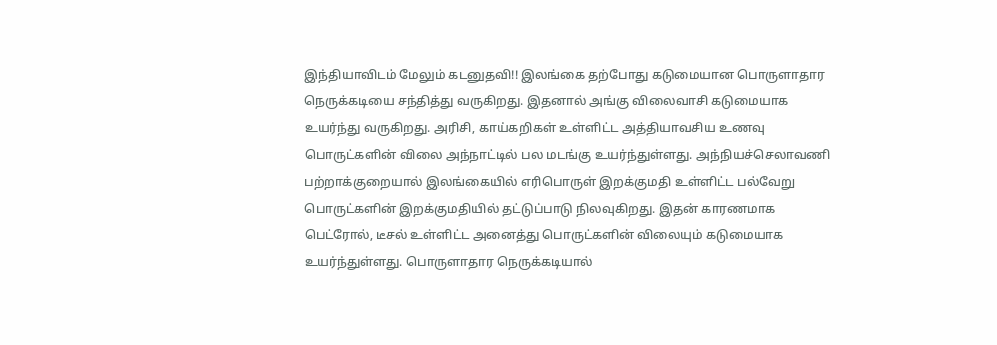இந்தியாவிடம் மேலும் கடனுதவி!! இலங்கை தற்போது கடுமையான பொருளாதார நெருக்கடியை சந்தித்து வருகிறது. இதனால் அங்கு விலைவாசி கடுமையாக உயர்ந்து வருகிறது. அரிசி, காய்கறிகள் உள்ளிட்ட அத்தியாவசிய உணவு பொருட்களின் விலை அந்நாட்டில் பல மடங்கு உயர்ந்துள்ளது. அந்நியச்செலாவணி பற்றாக்குறையால் இலங்கையில் எரிபொருள் இறக்குமதி உள்ளிட்ட பல்வேறு பொருட்களின் இறக்குமதியில் தட்டுப்பாடு நிலவுகிறது. இதன் காரணமாக பெட்ரோல், டீசல் உள்ளிட்ட அனைத்து பொருட்களின் விலையும் கடுமையாக உயர்ந்துள்ளது. பொருளாதார நெருக்கடியால்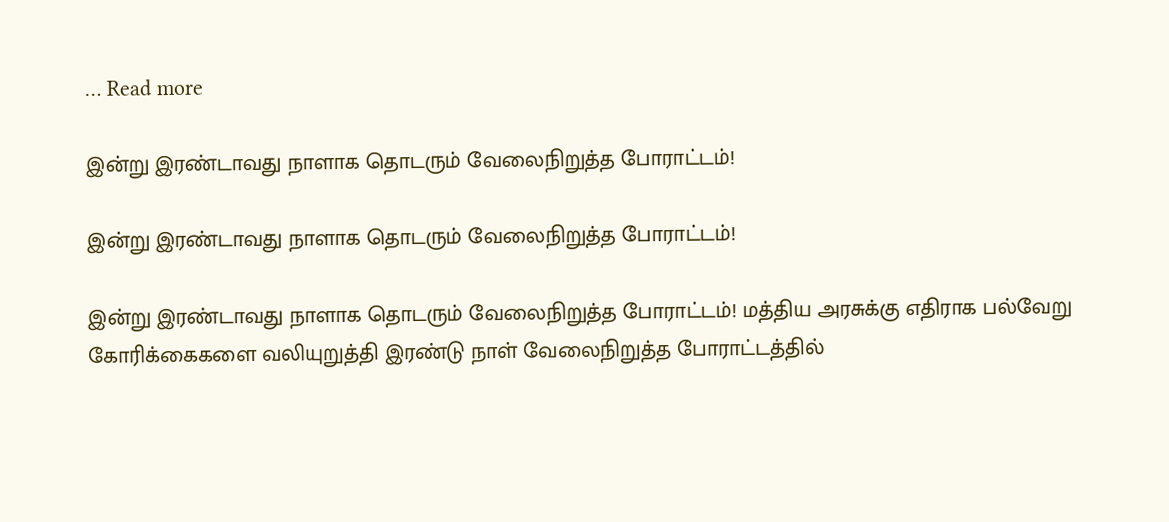… Read more

இன்று இரண்டாவது நாளாக தொடரும் வேலைநிறுத்த போராட்டம்!

இன்று இரண்டாவது நாளாக தொடரும் வேலைநிறுத்த போராட்டம்!

இன்று இரண்டாவது நாளாக தொடரும் வேலைநிறுத்த போராட்டம்! மத்திய அரசுக்கு எதிராக பல்வேறு கோரிக்கைகளை வலியுறுத்தி இரண்டு நாள் வேலைநிறுத்த போராட்டத்தில்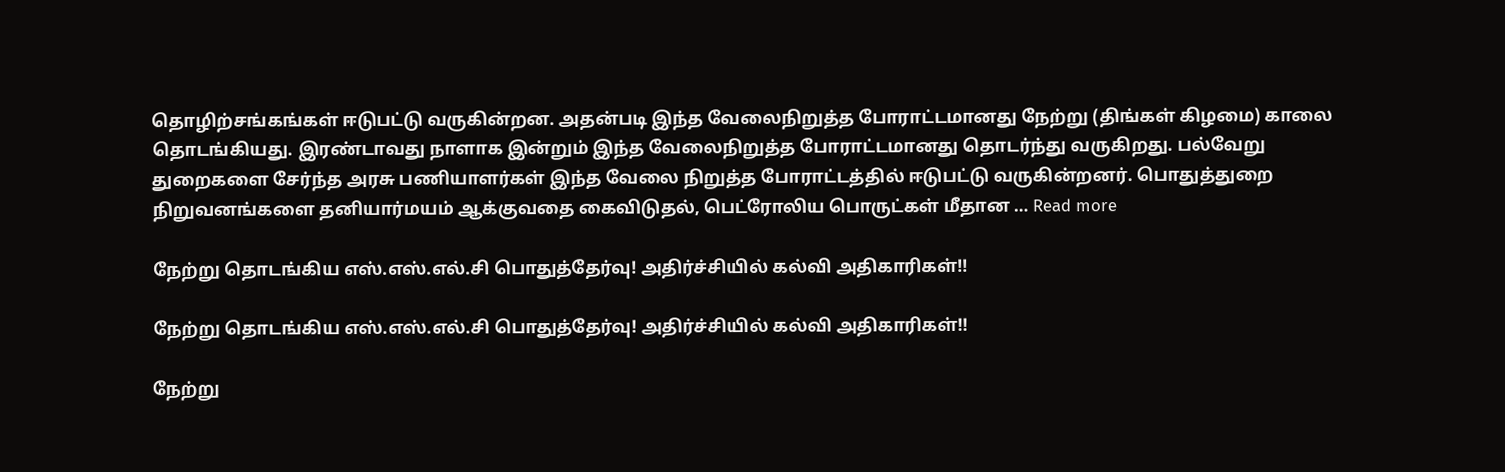தொழிற்சங்கங்கள் ஈடுபட்டு வருகின்றன. அதன்படி இந்த வேலைநிறுத்த போராட்டமானது நேற்று (திங்கள் கிழமை) காலை தொடங்கியது. இரண்டாவது நாளாக இன்றும் இந்த வேலைநிறுத்த போராட்டமானது தொடர்ந்து வருகிறது. பல்வேறு துறைகளை சேர்ந்த அரசு பணியாளர்கள் இந்த வேலை நிறுத்த போராட்டத்தில் ஈடுபட்டு வருகின்றனர். பொதுத்துறை நிறுவனங்களை தனியார்மயம் ஆக்குவதை கைவிடுதல், பெட்ரோலிய பொருட்கள் மீதான … Read more

நேற்று தொடங்கிய எஸ்.எஸ்.எல்.சி பொதுத்தேர்வு! அதிர்ச்சியில் கல்வி அதிகாரிகள்!!

நேற்று தொடங்கிய எஸ்.எஸ்.எல்.சி பொதுத்தேர்வு! அதிர்ச்சியில் கல்வி அதிகாரிகள்!!

நேற்று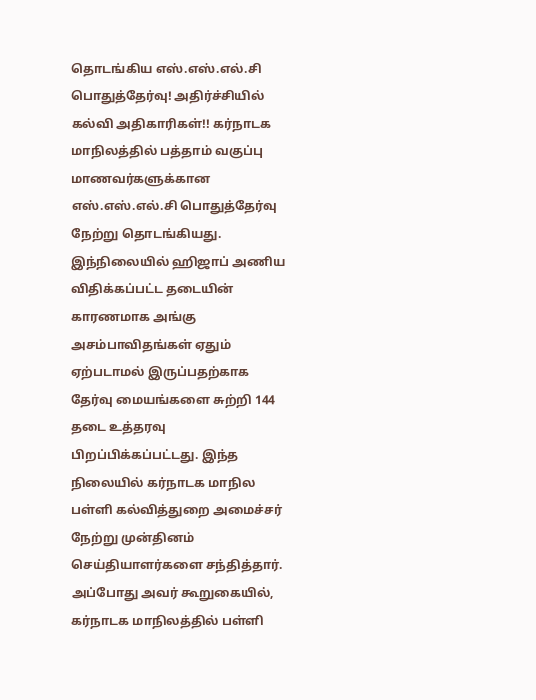தொடங்கிய எஸ்.எஸ்.எல்.சி பொதுத்தேர்வு! அதிர்ச்சியில் கல்வி அதிகாரிகள்!! கர்நாடக மாநிலத்தில் பத்தாம் வகுப்பு மாணவர்களுக்கான எஸ்.எஸ்.எல்.சி பொதுத்தேர்வு நேற்று தொடங்கியது. இந்நிலையில் ஹிஜாப் அணிய விதிக்கப்பட்ட தடையின் காரணமாக அங்கு அசம்பாவிதங்கள் ஏதும் ஏற்படாமல் இருப்பதற்காக தேர்வு மையங்களை சுற்றி 144 தடை உத்தரவு பிறப்பிக்கப்பட்டது. இந்த நிலையில் கர்நாடக மாநில பள்ளி கல்வித்துறை அமைச்சர் நேற்று முன்தினம் செய்தியாளர்களை சந்தித்தார். அப்போது அவர் கூறுகையில், கர்நாடக மாநிலத்தில் பள்ளி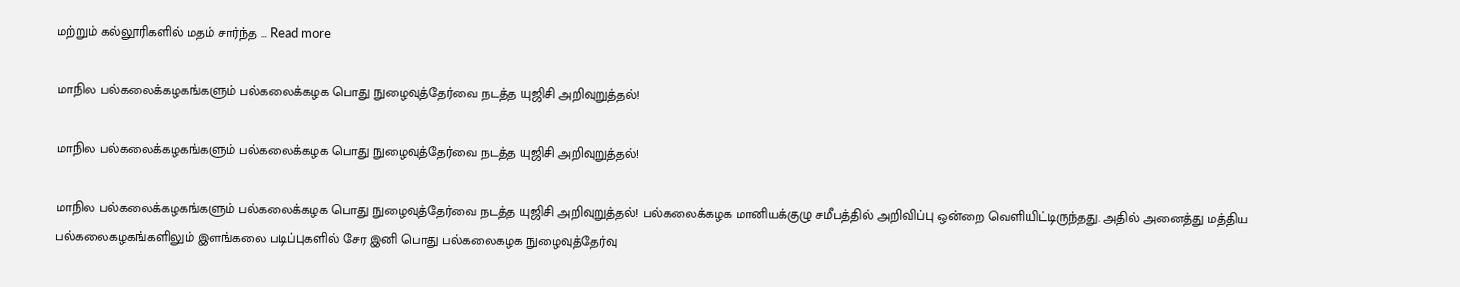மற்றும் கல்லூரிகளில் மதம் சார்ந்த … Read more

மாநில பல்கலைக்கழகங்களும் பல்கலைக்கழக பொது நுழைவுத்தேர்வை நடத்த யுஜிசி அறிவுறுத்தல்!

மாநில பல்கலைக்கழகங்களும் பல்கலைக்கழக பொது நுழைவுத்தேர்வை நடத்த யுஜிசி அறிவுறுத்தல்!

மாநில பல்கலைக்கழகங்களும் பல்கலைக்கழக பொது நுழைவுத்தேர்வை நடத்த யுஜிசி அறிவுறுத்தல்! பல்கலைக்கழக மானியக்குழு சமீபத்தில் அறிவிப்பு ஒன்றை வெளியிட்டிருந்தது. அதில் அனைத்து மத்திய பல்கலைகழகங்களிலும் இளங்கலை படிப்புகளில் சேர இனி பொது பல்கலைகழக நுழைவுத்தேர்வு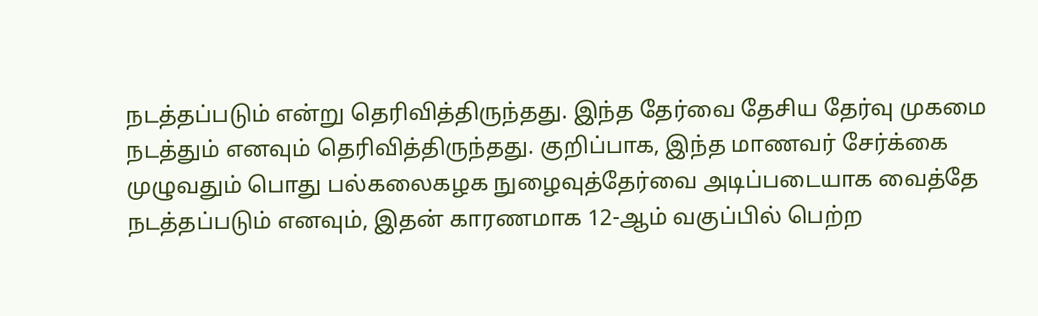நடத்தப்படும் என்று தெரிவித்திருந்தது. இந்த தேர்வை தேசிய தேர்வு முகமை நடத்தும் எனவும் தெரிவித்திருந்தது. குறிப்பாக, இந்த மாணவர் சேர்க்கை முழுவதும் பொது பல்கலைகழக நுழைவுத்தேர்வை அடிப்படையாக வைத்தே நடத்தப்படும் எனவும், இதன் காரணமாக 12-ஆம் வகுப்பில் பெற்ற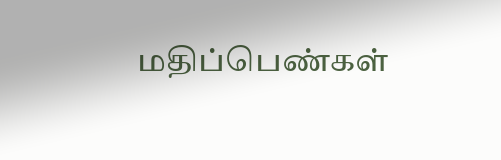மதிப்பெண்கள்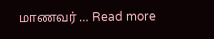மாணவர் … Read more